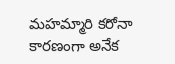మహమ్మారి కరోనా కారణంగా అనేక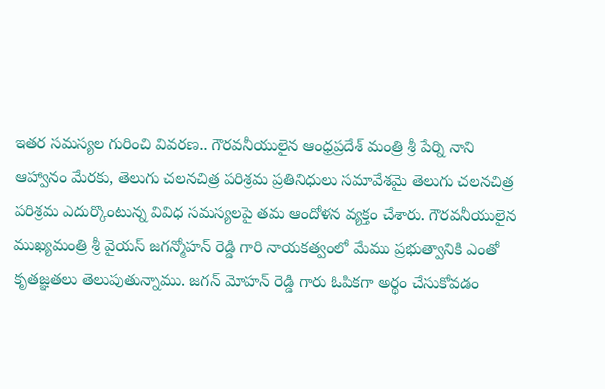ఇతర సమస్యల గురించి వివరణ.. గౌరవనీయులైన ఆంధ్రప్రదేశ్ మంత్రి శ్రీ పేర్ని నాని ఆహ్వానం మేరకు, తెలుగు చలనచిత్ర పరిశ్రమ ప్రతినిధులు సమావేశమై తెలుగు చలనచిత్ర పరిశ్రమ ఎదుర్కొంటున్న వివిధ సమస్యలపై తమ ఆందోళన వ్యక్తం చేశారు. గౌరవనీయులైన ముఖ్యమంత్రి శ్రీ వైయస్ జగన్మోహన్ రెడ్డి గారి నాయకత్వంలో మేము ప్రభుత్వానికి ఎంతో కృతజ్ఞతలు తెలుపుతున్నాము. జగన్ మోహన్ రెడ్డి గారు ఓపికగా అర్థం చేసుకోవడం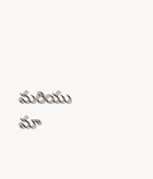మరియు మా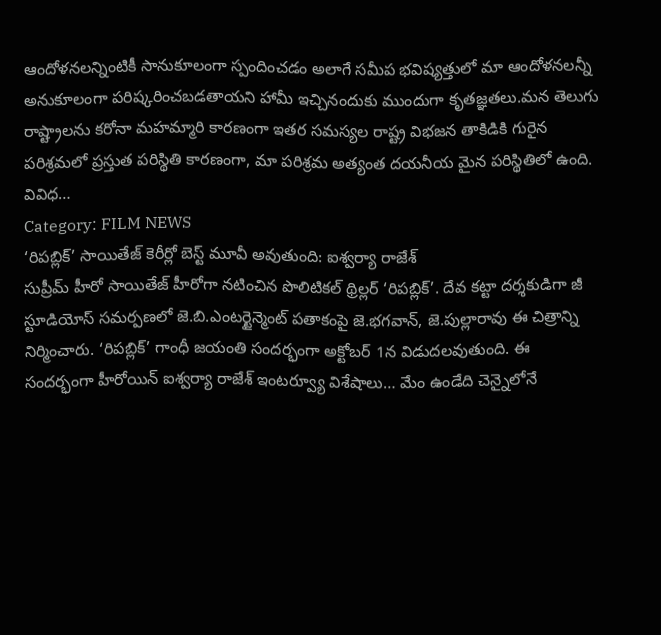ఆందోళనలన్నింటికీ సానుకూలంగా స్పందించడం అలాగే సమీప భవిష్యత్తులో మా ఆందోళనలన్నీ అనుకూలంగా పరిష్కరించబడతాయని హామీ ఇచ్చినందుకు ముందుగా కృతజ్ఞతలు.మన తెలుగు రాష్ట్రాలను కరోనా మహమ్మారి కారణంగా ఇతర సమస్యల రాష్ట్ర విభజన తాకిడికి గురైన పరిశ్రమలో ప్రస్తుత పరిస్థితి కారణంగా, మా పరిశ్రమ అత్యంత దయనీయ మైన పరిస్థితిలో ఉంది. వివిధ…
Category: FILM NEWS
‘రిపబ్లిక్’ సాయితేజ్ కెరీర్లో బెస్ట్ మూవీ అవుతుంది: ఐశ్వర్యా రాజేశ్
సుప్రీమ్ హీరో సాయితేజ్ హీరోగా నటించిన పొలిటికల్ థ్రిల్లర్ ‘రిపబ్లిక్’. దేవ కట్టా దర్శకుడిగా జీ స్టూడియోస్ సమర్పణలో జె.బి.ఎంటర్టైన్మెంట్ పతాకంపై జె.భగవాన్, జె.పుల్లారావు ఈ చిత్రాన్ని నిర్మించారు. ‘రిపబ్లిక్’ గాంధీ జయంతి సందర్భంగా అక్టోబర్ 1న విడుదలవుతుంది. ఈ సందర్భంగా హీరోయిన్ ఐశ్వర్యా రాజేశ్ ఇంటర్వ్యూ విశేషాలు… మేం ఉండేది చెన్నైలోనే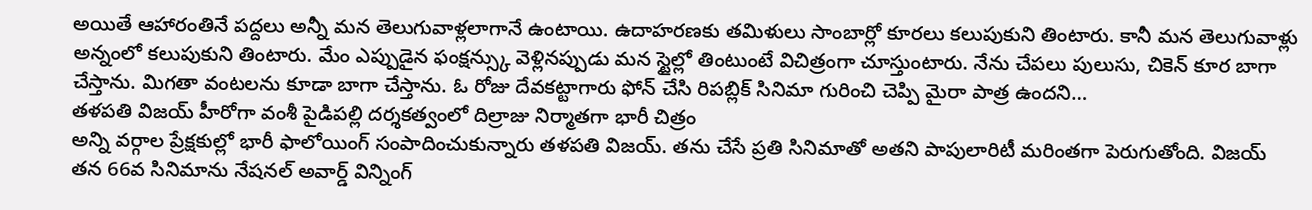అయితే ఆహారంతినే పద్దలు అన్నీ మన తెలుగువాళ్లలాగానే ఉంటాయి. ఉదాహరణకు తమిళులు సాంబార్లో కూరలు కలుపుకుని తింటారు. కానీ మన తెలుగువాళ్లు అన్నంలో కలుపుకుని తింటారు. మేం ఎప్పుడైన ఫంక్షన్స్కు వెళ్లినప్పుడు మన స్టైల్లో తింటుంటే విచిత్రంగా చూస్తుంటారు. నేను చేపలు పులుసు, చికెన్ కూర బాగా చేస్తాను. మిగతా వంటలను కూడా బాగా చేస్తాను. ఓ రోజు దేవకట్టాగారు ఫోన్ చేసి రిపబ్లిక్ సినిమా గురించి చెప్పి మైరా పాత్ర ఉందని…
తళపతి విజయ్ హీరోగా వంశీ పైడిపల్లి దర్శకత్వంలో దిల్రాజు నిర్మాతగా భారీ చిత్రం
అన్ని వర్గాల ప్రేక్షకుల్లో భారీ ఫాలోయింగ్ సంపాదించుకున్నారు తళపతి విజయ్. తను చేసే ప్రతి సినిమాతో అతని పాపులారిటీ మరింతగా పెరుగుతోంది. విజయ్ తన 66వ సినిమాను నేషనల్ అవార్డ్ విన్నింగ్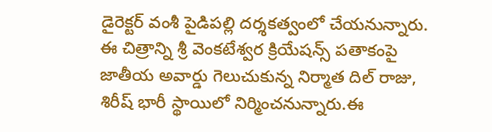డైరెక్టర్ వంశీ పైడిపల్లి దర్శకత్వంలో చేయనున్నారు. ఈ చిత్రాన్ని శ్రీ వెంకటేశ్వర క్రియేషన్స్ పతాకంపై జాతీయ అవార్డు గెలుచుకున్న నిర్మాత దిల్ రాజు, శిరీష్ భారీ స్థాయిలో నిర్మించనున్నారు.ఈ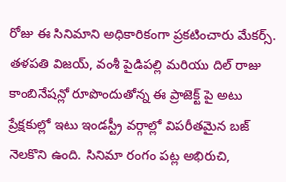రోజు ఈ సినిమాని అధికారికంగా ప్రకటించారు మేకర్స్. తళపతి విజయ్, వంశీ పైడిపల్లి మరియు దిల్ రాజు కాంబినేషన్లో రూపొందుతోన్న ఈ ప్రాజెక్ట్ పై అటు ప్రేక్షకుల్లో ఇటు ఇండస్ట్రీ వర్గాల్లో విపరీతమైన బజ్ నెలకొని ఉంది. సినిమా రంగం పట్ల అభిరుచి,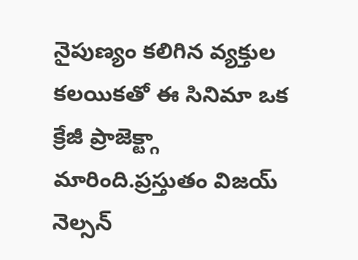నైపుణ్యం కలిగిన వ్యక్తుల కలయికతో ఈ సినిమా ఒక క్రేజీ ప్రాజెక్ట్గా మారింది.ప్రస్తుతం విజయ్ నెల్సన్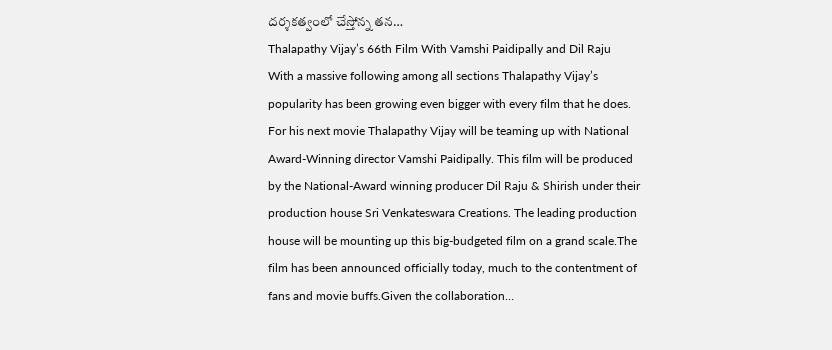దర్శకత్వంలో చేస్తోన్న తన…
Thalapathy Vijay’s 66th Film With Vamshi Paidipally and Dil Raju
With a massive following among all sections Thalapathy Vijay’s popularity has been growing even bigger with every film that he does. For his next movie Thalapathy Vijay will be teaming up with National Award-Winning director Vamshi Paidipally. This film will be produced by the National-Award winning producer Dil Raju & Shirish under their production house Sri Venkateswara Creations. The leading production house will be mounting up this big-budgeted film on a grand scale.The film has been announced officially today, much to the contentment of fans and movie buffs.Given the collaboration…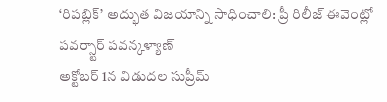‘రిపబ్లిక్’ అద్భుత విజయాన్ని సాధించాలి: ప్రీ రిలీజ్ ఈవెంట్లో పవర్స్టార్ పవన్కళ్యాణ్
అక్టోబర్ 1న విడుదల సుప్రీమ్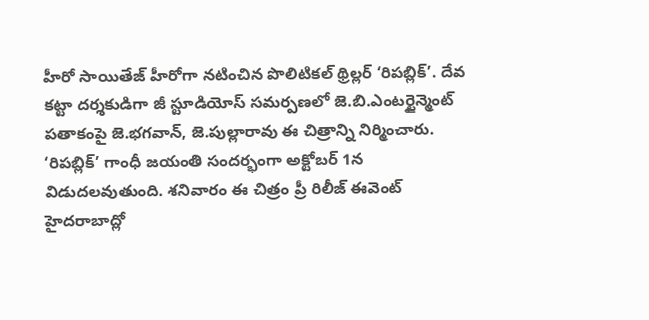హీరో సాయితేజ్ హీరోగా నటించిన పొలిటికల్ థ్రిల్లర్ ‘రిపబ్లిక్’. దేవ కట్టా దర్శకుడిగా జీ స్టూడియోస్ సమర్పణలో జె.బి.ఎంటర్టైన్మెంట్ పతాకంపై జె.భగవాన్, జె.పుల్లారావు ఈ చిత్రాన్ని నిర్మించారు. ‘రిపబ్లిక్’ గాంధీ జయంతి సందర్భంగా అక్టోబర్ 1న విడుదలవుతుంది. శనివారం ఈ చిత్రం ప్రీ రిలీజ్ ఈవెంట్ హైదరాబాద్లో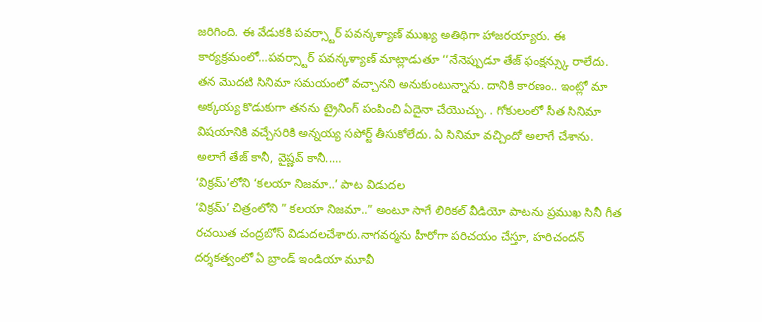జరిగింది. ఈ వేడుకకి పవర్స్టార్ పవన్కళ్యాణ్ ముఖ్య అతిథిగా హాజరయ్యారు. ఈ కార్యక్రమంలో…పవర్స్టార్ పవన్కళ్యాణ్ మాట్లాడుతూ ‘‘నేనెప్పుడూ తేజ్ ఫంక్షన్స్కు రాలేదు. తన మొదటి సినిమా సమయంలో వచ్చానని అనుకుంటున్నాను. దానికి కారణం.. ఇంట్లో మా అక్కయ్య కొడుకుగా తనను ట్రైనింగ్ పంపించి ఏదైనా చేయొచ్చు. . గోకులంలో సీత సినిమా విషయానికి వచ్చేసరికి అన్నయ్య సపోర్ట్ తీసుకోలేదు. ఏ సినిమా వచ్చిందో అలాగే చేశాను. అలాగే తేజ్ కానీ, వైష్ణవ్ కానీ..…
‘విక్రమ్’లోని ‘కలయా నిజమా..’ పాట విడుదల
‘విక్రమ్’ చిత్రంలోని ” కలయా నిజమా..” అంటూ సాగే లిరికల్ వీడియో పాటను ప్రముఖ సినీ గీత రచయిత చంద్రబోస్ విడుదలచేశారు.నాగవర్మను హీరోగా పరిచయం చేస్తూ, హరిచందన్ దర్శకత్వంలో ఏ బ్రాండ్ ఇండియా మూవీ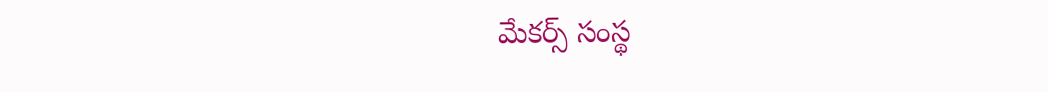మేకర్స్ సంస్థ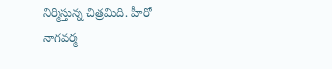నిర్మిస్తున్న చిత్రమిది. హీరో నాగవర్మ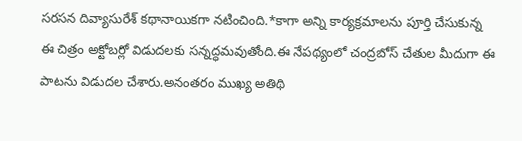సరసన దివ్యాసురేశ్ కథానాయికగా నటించింది.*కాగా అన్ని కార్యక్రమాలను పూర్తి చేసుకున్న ఈ చిత్రం అక్టోబర్లో విడుదలకు సన్నద్ధమవుతోంది.ఈ నేపథ్యంలో చంద్రబోస్ చేతుల మీదుగా ఈ పాటను విడుదల చేశారు.అనంతరం ముఖ్య అతిథి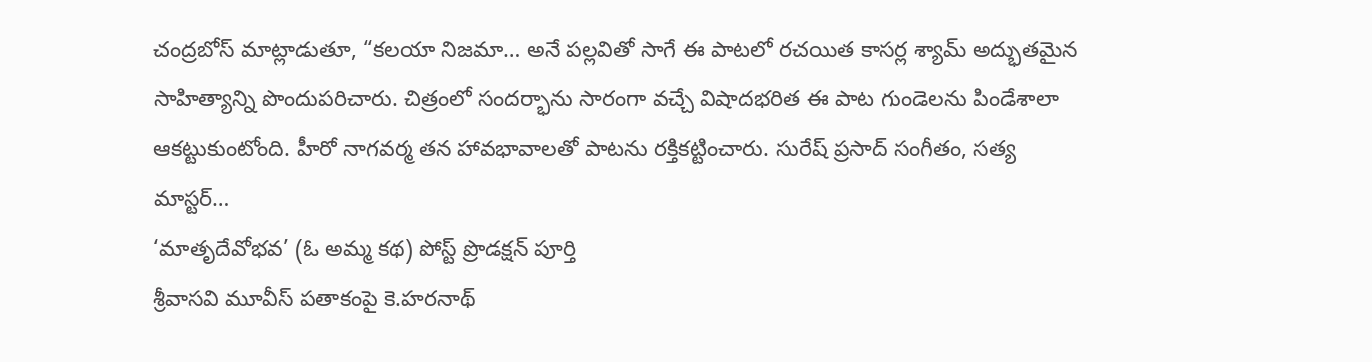చంద్రబోస్ మాట్లాడుతూ, “కలయా నిజమా… అనే పల్లవితో సాగే ఈ పాటలో రచయిత కాసర్ల శ్యామ్ అద్భుతమైన సాహిత్యాన్ని పొందుపరిచారు. చిత్రంలో సందర్భాను సారంగా వచ్చే విషాదభరిత ఈ పాట గుండెలను పిండేశాలా ఆకట్టుకుంటోంది. హీరో నాగవర్మ తన హావభావాలతో పాటను రక్తికట్టించారు. సురేష్ ప్రసాద్ సంగీతం, సత్య మాస్టర్…
‘మాతృదేవోభవ’ (ఓ అమ్మ కథ) పోస్ట్ ప్రొడక్షన్ పూర్తి
శ్రీవాసవి మూవీస్ పతాకంపై కె.హరనాథ్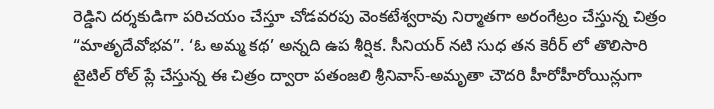రెడ్డిని దర్శకుడిగా పరిచయం చేస్తూ చోడవరపు వెంకటేశ్వరావు నిర్మాతగా అరంగేట్రం చేస్తున్న చిత్రం “మాతృదేవోభవ”. ‘ఓ అమ్మ కథ’ అన్నది ఉప శీర్షిక. సీనియర్ నటి సుధ తన కెరీర్ లో తొలిసారి టైటిల్ రోల్ ప్లే చేస్తున్న ఈ చిత్రం ద్వారా పతంజలి శ్రీనివాస్-అమృతా చౌదరి హీరోహీరోయిన్లుగా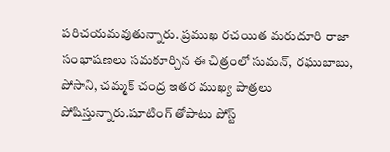పరిచయమవుతున్నారు. ప్రముఖ రచయిత మరుదూరి రాజా సంభాషణలు సమకూర్చిన ఈ చిత్రంలో సుమన్, రఘుబాబు, పోసాని, చమ్మక్ చంద్ర ఇతర ముఖ్య పాత్రలు పోషిస్తున్నారు.షూటింగ్ తోపాటు పోస్ట్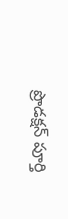ప్రొడక్షన్ పూర్తి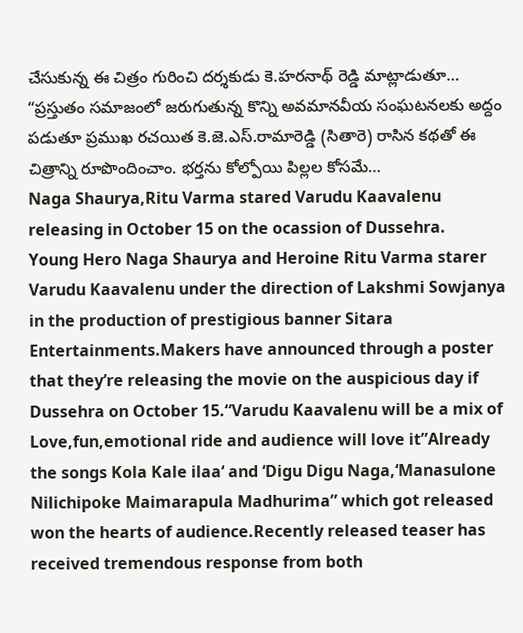చేసుకున్న ఈ చిత్రం గురించి దర్శకుడు కె.హరనాథ్ రెడ్డి మాట్లాడుతూ… “ప్రస్తుతం సమాజంలో జరుగుతున్న కొన్ని అవమానవీయ సంఘటనలకు అద్దం పడుతూ ప్రముఖ రచయిత కె.జె.ఎస్.రామారెడ్డి (సితారె) రాసిన కథతో ఈ చిత్రాన్ని రూపొందించాం. భర్తను కోల్పోయి పిల్లల కోసమే…
Naga Shaurya,Ritu Varma stared Varudu Kaavalenu releasing in October 15 on the ocassion of Dussehra.
Young Hero Naga Shaurya and Heroine Ritu Varma starer Varudu Kaavalenu under the direction of Lakshmi Sowjanya in the production of prestigious banner Sitara Entertainments.Makers have announced through a poster that they’re releasing the movie on the auspicious day if Dussehra on October 15.“Varudu Kaavalenu will be a mix of Love,fun,emotional ride and audience will love it”Already the songs Kola Kale ilaa‘ and ‘Digu Digu Naga,‘Manasulone Nilichipoke Maimarapula Madhurima” which got released won the hearts of audience.Recently released teaser has received tremendous response from both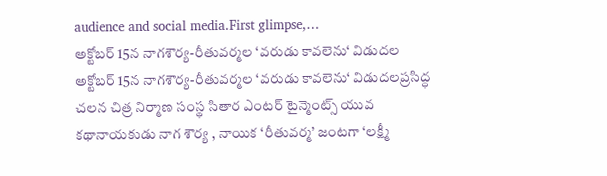audience and social media.First glimpse,…
అక్టోబర్ 15న నాగశౌర్య-రీతువర్మల ‘వరుడు కావలెను‘ విడుదల
అక్టోబర్ 15న నాగశౌర్య-రీతువర్మల ‘వరుడు కావలెను‘ విడుదలప్రసిద్ధ చలన చిత్ర నిర్మాణ సంస్థ సితార ఎంటర్ టైన్మెంట్స్ యువ కథానాయకుడు నాగ శౌర్య , నాయిక ‘రీతువర్మ’ జంటగా ‘లక్ష్మీ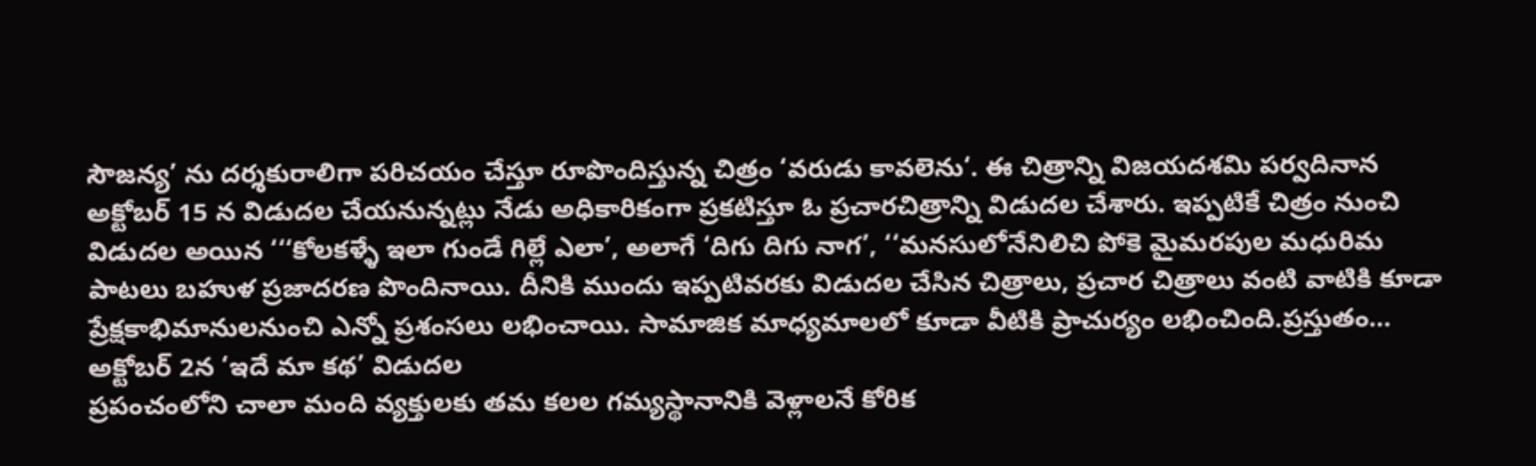సౌజన్య’ ను దర్శకురాలిగా పరిచయం చేస్తూ రూపొందిస్తున్న చిత్రం ‘వరుడు కావలెను‘. ఈ చిత్రాన్ని విజయదశమి పర్వదినాన అక్టోబర్ 15 న విడుదల చేయనున్నట్లు నేడు అధికారికంగా ప్రకటిస్తూ ఓ ప్రచారచిత్రాన్ని విడుదల చేశారు. ఇప్పటికే చిత్రం నుంచి విడుదల అయిన ‘‘‘కోలకళ్ళే ఇలా గుండే గిల్లే ఎలా’, అలాగే ‘దిగు దిగు నాగ’, ‘‘మనసులోనేనిలిచి పోకె మైమరపుల మధురిమ పాటలు బహుళ ప్రజాదరణ పొందినాయి. దీనికి ముందు ఇప్పటివరకు విడుదల చేసిన చిత్రాలు, ప్రచార చిత్రాలు వంటి వాటికి కూడా ప్రేక్షకాభిమానులనుంచి ఎన్నో ప్రశంసలు లభించాయి. సామాజిక మాధ్యమాలలో కూడా వీటికి ప్రాచుర్యం లభించింది.ప్రస్తుతం…
అక్టోబర్ 2న ‘ఇదే మా కథ’ విడుదల
ప్రపంచంలోని చాలా మంది వ్యక్తులకు తమ కలల గమ్యస్థానానికి వెళ్లాలనే కోరిక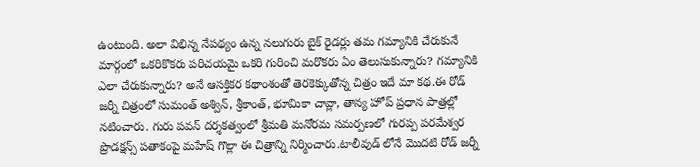ఉంటుంది. అలా విభిన్న నేపథ్యం ఉన్న నలుగురు బైక్ రైడర్లు తమ గమ్యానికి చేరుకునే మార్గంలో ఒకరికొకరు పరిచయమై ఒకరి గురించి మరొకరు ఏం తెలుసుకున్నారు? గమ్యానికి ఎలా చేరుకున్నారు? అనే ఆసక్తికర కథాంశంతో తెరకెక్కుతోన్న చిత్రం ఇదే మా కథ.ఈ రోడ్ జర్నీ చిత్రంలో సుమంత్ అశ్విన్, శ్రీకాంత్, భూమికా చావ్లా, తాన్య హోప్ ప్రధాన పాత్రల్లో నటించారు. గురు పవన్ దర్శకత్వంలో శ్రీమతి మనోరమ సమర్పణలో గురప్ప పరమేశ్వర ప్రొడక్షన్స్ పతాకంపై మహేష్ గొల్లా ఈ చిత్రాన్ని నిర్మించారు.టాలీవుడ్ లోనే మొదటి రోడ్ జర్నీ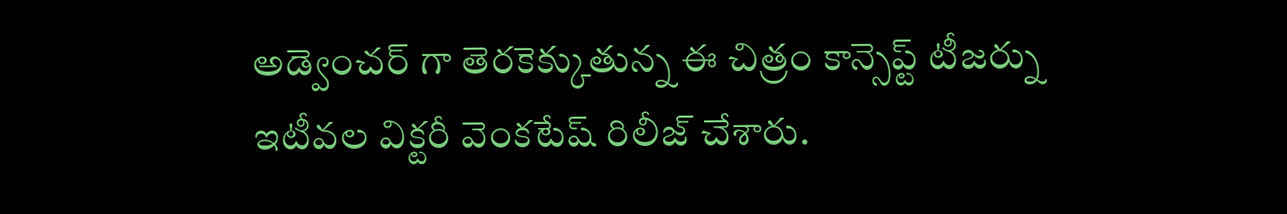అడ్వెంచర్ గా తెరకెక్కుతున్న ఈ చిత్రం కాన్సెప్ట్ టీజర్ను ఇటీవల విక్టరీ వెంకటేష్ రిలీజ్ చేశారు.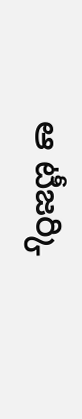ఆ టీజర్కి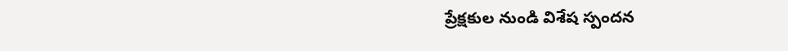ప్రేక్షకుల నుండి విశేష స్పందన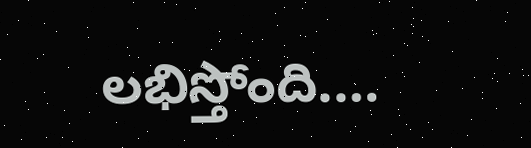లభిస్తోంది.…